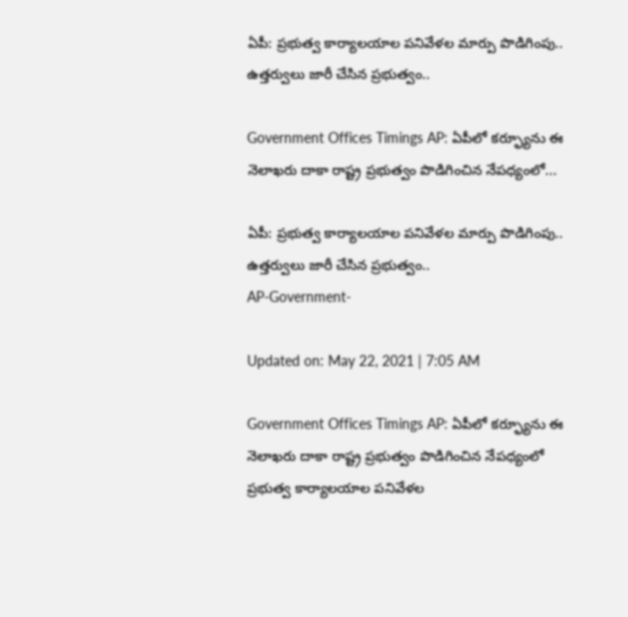ఏపీ: ప్రభుత్వ కార్యాలయాల పనివేళల మార్పు పొడిగింపు.. ఉత్తర్వులు జారీ చేసిన ప్రభుత్వం..

Government Offices Timings AP: ఏపీలో కర్ఫ్యూను ఈ నెలాఖరు దాకా రాష్ట్ర ప్రభుత్వం పొడిగించిన నేపధ్యంలో...

ఏపీ: ప్రభుత్వ కార్యాలయాల పనివేళల మార్పు పొడిగింపు.. ఉత్తర్వులు జారీ చేసిన ప్రభుత్వం..
AP-Government-

Updated on: May 22, 2021 | 7:05 AM

Government Offices Timings AP: ఏపీలో కర్ఫ్యూను ఈ నెలాఖరు దాకా రాష్ట్ర ప్రభుత్వం పొడిగించిన నేపధ్యంలో ప్రభుత్వ కార్యాలయాల పనివేళల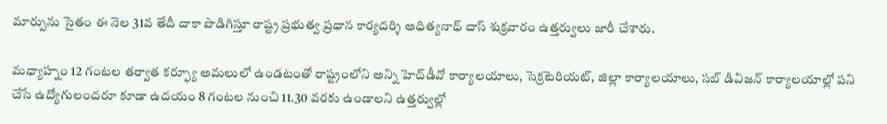మార్పును సైతం ఈ నెల 31వ తేదీ దాకా పొడిగిస్తూ రాష్ట్ర ప్రభుత్వ ప్రధాన కార్యదర్శి అధిత్యనాధ్ దాస్ శుక్రవారం ఉత్తర్వులు జారీ చేశారు.

మధ్యాహ్నం 12 గంటల తర్వాత కర్ఫ్యూ అమలులో ఉండటంతో రాష్ట్రంలోని అన్ని హెచ్‌డీవో కార్యాలయాలు, సెక్రటెరియట్‌, జిల్లా కార్యాలయాలు, సబ్‌ డివిజన్‌ కార్యాలయాల్లో పని చేసే ఉద్యోగులందరూ కూడా ఉదయం 8 గంటల నుంచి 11.30 వరకు ఉండాలని ఉత్తర్వుల్లో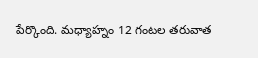పేర్కొంది. మధ్యాహ్నం 12 గంటల తరువాత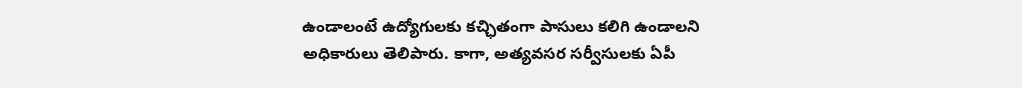ఉండాలంటే ఉద్యోగులకు కచ్ఛితంగా పాసులు కలిగి ఉండాలని అధికారులు తెలిపారు. కాగా, అత్యవసర సర్వీసులకు ఏపీ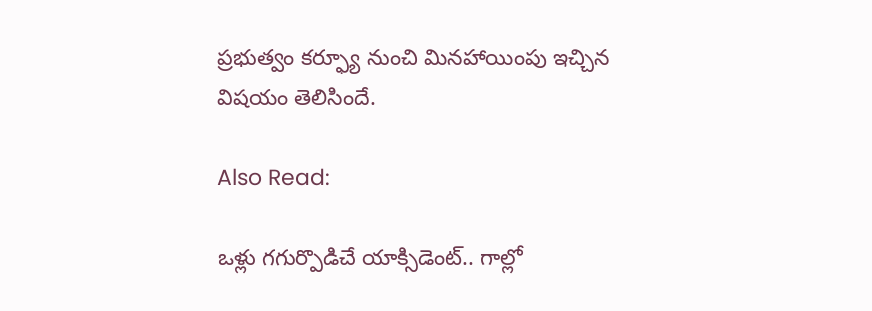ప్రభుత్వం కర్ఫ్యూ నుంచి మినహాయింపు ఇచ్చిన విషయం తెలిసిందే.

Also Read:

ఒళ్లు గగుర్పొడిచే యాక్సిడెంట్‌.. గాల్లో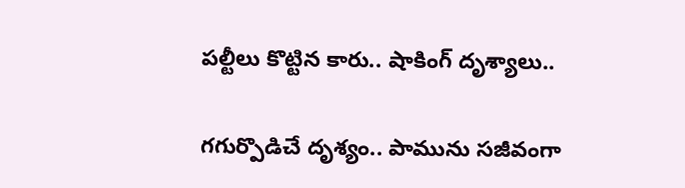పల్టీలు కొట్టిన కారు.. షాకింగ్ దృశ్యాలు..

గగుర్పొడిచే దృశ్యం.. పామును సజీవంగా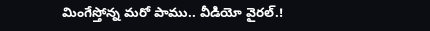మింగేస్తోన్న మరో పాము.. వీడియో వైరల్.!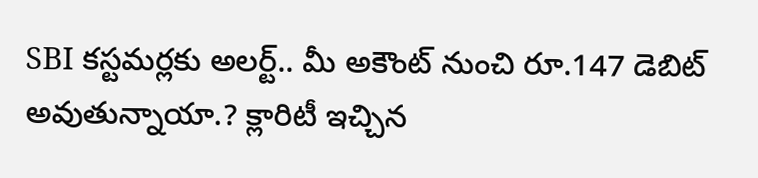SBI కస్టమర్లకు అలర్ట్.. మీ అకౌంట్ నుంచి రూ.147 డెబిట్ అవుతున్నాయా.? క్లారిటీ ఇచ్చిన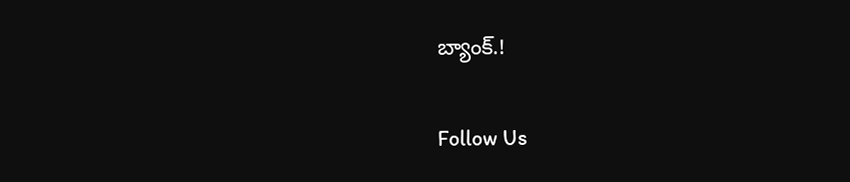బ్యాంక్.!

Follow Us